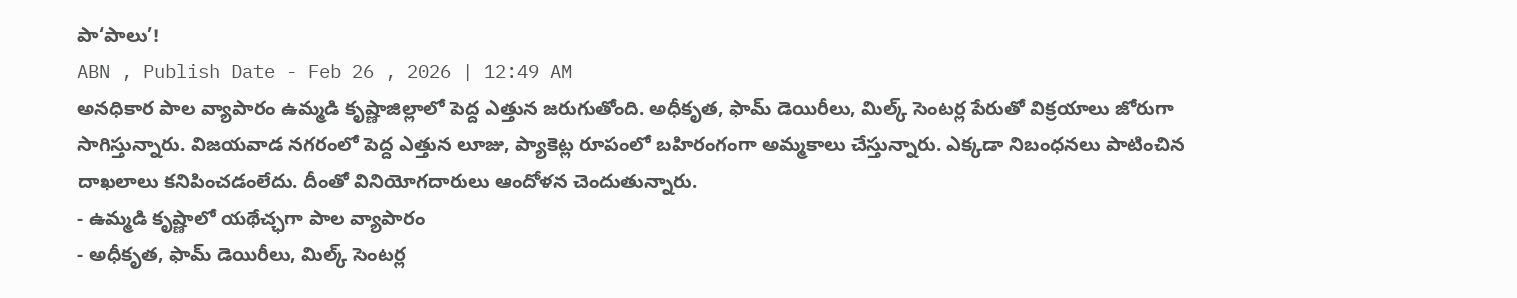పా‘పాలు’!
ABN , Publish Date - Feb 26 , 2026 | 12:49 AM
అనధికార పాల వ్యాపారం ఉమ్మడి కృష్ణాజిల్లాలో పెద్ద ఎత్తున జరుగుతోంది. అధీకృత, ఫామ్ డెయిరీలు, మిల్క్ సెంటర్ల పేరుతో విక్రయాలు జోరుగా సాగిస్తున్నారు. విజయవాడ నగరంలో పెద్ద ఎత్తున లూజు, ప్యాకెట్ల రూపంలో బహిరంగంగా అమ్మకాలు చేస్తున్నారు. ఎక్కడా నిబంధనలు పాటించిన దాఖలాలు కనిపించడంలేదు. దీంతో వినియోగదారులు ఆందోళన చెందుతున్నారు.
- ఉమ్మడి కృష్ణాలో యథేచ్ఛగా పాల వ్యాపారం
- అధీకృత, ఫామ్ డెయిరీలు, మిల్క్ సెంటర్ల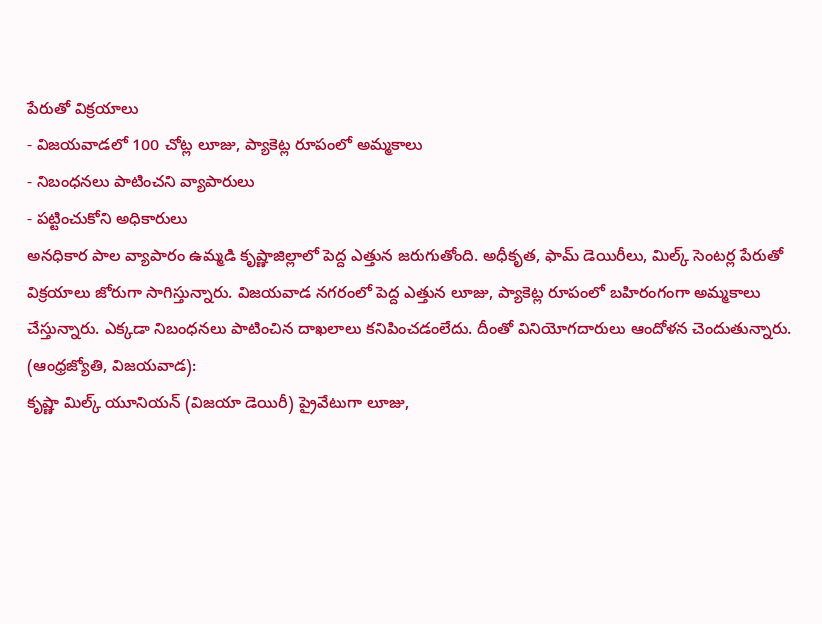పేరుతో విక్రయాలు
- విజయవాడలో 100 చోట్ల లూజు, ప్యాకెట్ల రూపంలో అమ్మకాలు
- నిబంధనలు పాటించని వ్యాపారులు
- పట్టించుకోని అధికారులు
అనధికార పాల వ్యాపారం ఉమ్మడి కృష్ణాజిల్లాలో పెద్ద ఎత్తున జరుగుతోంది. అధీకృత, ఫామ్ డెయిరీలు, మిల్క్ సెంటర్ల పేరుతో విక్రయాలు జోరుగా సాగిస్తున్నారు. విజయవాడ నగరంలో పెద్ద ఎత్తున లూజు, ప్యాకెట్ల రూపంలో బహిరంగంగా అమ్మకాలు చేస్తున్నారు. ఎక్కడా నిబంధనలు పాటించిన దాఖలాలు కనిపించడంలేదు. దీంతో వినియోగదారులు ఆందోళన చెందుతున్నారు.
(ఆంధ్రజ్యోతి, విజయవాడ):
కృష్ణా మిల్క్ యూనియన్ (విజయా డెయిరీ) ప్రైవేటుగా లూజు,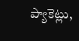ప్యాకెట్లు,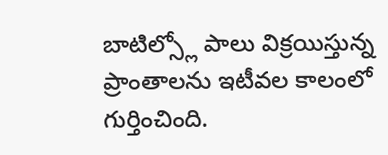బాటిల్స్లో పాలు విక్రయిస్తున్న ప్రాంతాలను ఇటీవల కాలంలో గుర్తించింది.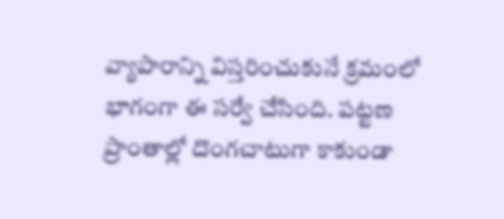వ్యాపారాన్ని విస్తరించుకునే క్రమంలో భాగంగా ఈ సర్వే చేసింది. పట్టణ ప్రాంతాల్లో దొంగచాటుగా కాకుండా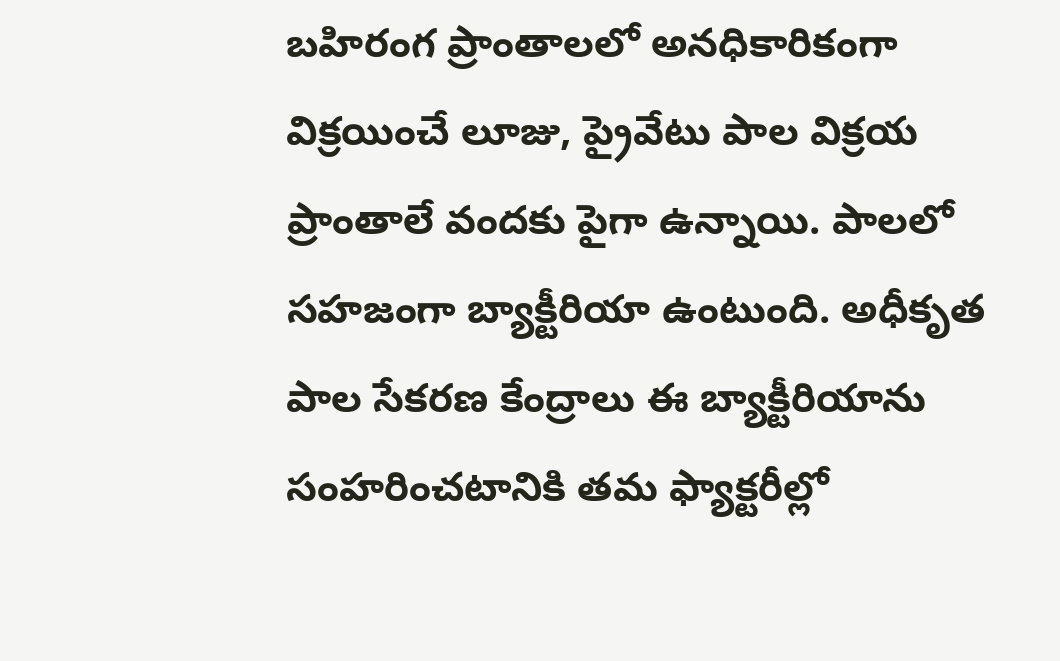బహిరంగ ప్రాంతాలలో అనధికారికంగా విక్రయించే లూజు, ప్రైవేటు పాల విక్రయ ప్రాంతాలే వందకు పైగా ఉన్నాయి. పాలలో సహజంగా బ్యాక్టీరియా ఉంటుంది. అధీకృత పాల సేకరణ కేంద్రాలు ఈ బ్యాక్టీరియాను సంహరించటానికి తమ ఫ్యాక్టరీల్లో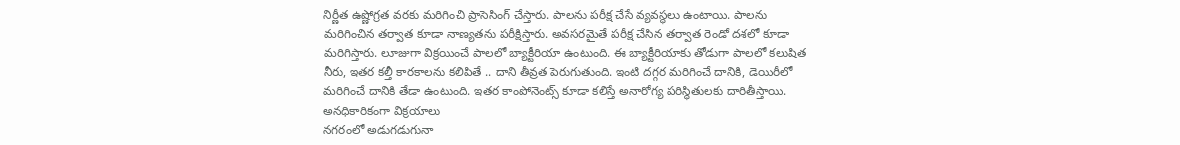నిర్ణీత ఉష్ణోగ్రత వరకు మరిగించి ప్రాసెసింగ్ చేస్తారు. పాలను పరీక్ష చేసే వ్యవస్థలు ఉంటాయి. పాలను మరిగించిన తర్వాత కూడా నాణ్యతను పరీక్షిస్తారు. అవసరమైతే పరీక్ష చేసిన తర్వాత రెండో దశలో కూడా మరిగిస్తారు. లూజుగా విక్రయించే పాలలో బ్యాక్టీరియా ఉంటుంది. ఈ బ్యాక్టీరియాకు తోడుగా పాలలో కలుషిత నీరు, ఇతర కల్తీ కారకాలను కలిపితే .. దాని తీవ్రత పెరుగుతుంది. ఇంటి దగ్గర మరిగించే దానికి, డెయిరీలో మరిగించే దానికి తేడా ఉంటుంది. ఇతర కాంపోనెంట్స్ కూడా కలిస్తే అనారోగ్య పరిస్థితులకు దారితీస్తాయి.
అనధికారికంగా విక్రయాలు
నగరంలో అడుగడుగునా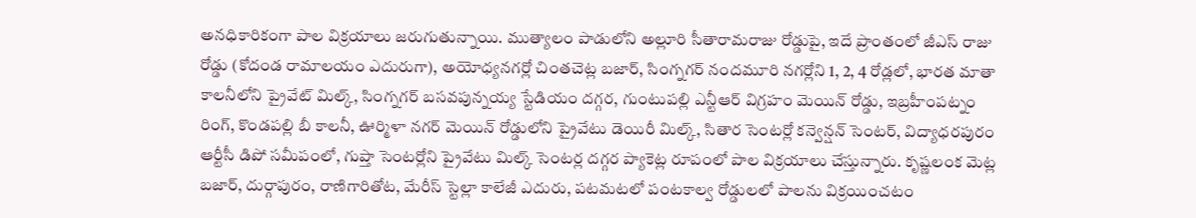అనధికారికంగా పాల విక్రయాలు జరుగుతున్నాయి. ముత్యాలం పాడులోని అల్లూరి సీతారామరాజు రోడ్డుపై, ఇదే ప్రాంతంలో జీఎస్ రాజు రోడ్డు (కోదండ రామాలయం ఎదురుగా), అయోధ్యనగర్లో చింతచెట్ల బజార్, సింగ్నగర్ నందమూరి నగర్లోని 1, 2, 4 రోడ్లలో, భారత మాతా కాలనీలోని ప్రైవేట్ మిల్క్, సింగ్నగర్ బసవపున్నయ్య స్టేడియం దగ్గర, గుంటుపల్లి ఎన్టీఆర్ విగ్రహం మెయిన్ రోడ్డు, ఇబ్రహీంపట్నం రింగ్, కొండపల్లి బీ కాలనీ, ఊర్మిళా నగర్ మెయిన్ రోడ్డులోని ప్రైవేటు డెయిరీ మిల్క్, సితార సెంటర్లో కన్వెన్షన్ సెంటర్, విద్యాధరపురం ఆర్టీసీ డిపో సమీపంలో, గుప్తా సెంటర్లోని ప్రైవేటు మిల్క్ సెంటర్ల దగ్గర ప్యాకెట్ల రూపంలో పాల విక్రయాలు చేస్తున్నారు. కృష్ణలంక మెట్ల బజార్, దుర్గాపురం, రాణిగారితోట, మేరీస్ స్టెల్లా కాలేజీ ఎదురు, పటమటలో పంటకాల్వ రోడ్డులలో పాలను విక్రయించటం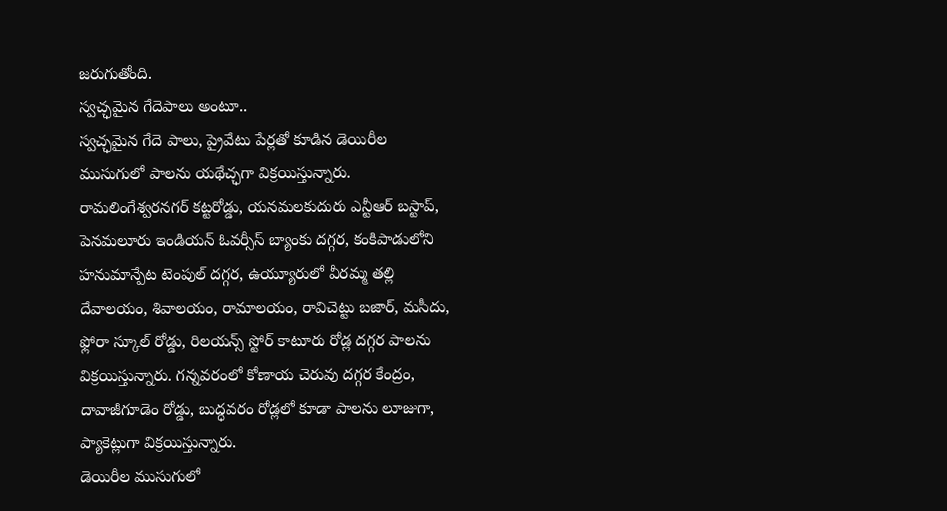జరుగుతోంది.
స్వచ్ఛమైన గేదెపాలు అంటూ..
స్వచ్ఛమైన గేదె పాలు, ప్రైవేటు పేర్లతో కూడిన డెయిరీల ముసుగులో పాలను యథేచ్ఛగా విక్రయిస్తున్నారు. రామలింగేశ్వరనగర్ కట్టరోడ్డు, యనమలకుదురు ఎన్టీఆర్ బస్టాప్, పెనమలూరు ఇండియన్ ఓవర్సీస్ బ్యాంకు దగ్గర, కంకిపాడులోని హనుమాన్పేట టెంపుల్ దగ్గర, ఉయ్యూరులో వీరమ్మ తల్లి దేవాలయం, శివాలయం, రామాలయం, రావిచెట్టు బజార్, మసీదు, ఫ్లోరా స్కూల్ రోడ్డు, రిలయన్స్ స్టోర్ కాటూరు రోడ్ల దగ్గర పాలను విక్రయిస్తున్నారు. గన్నవరంలో కోణాయ చెరువు దగ్గర కేంద్రం, దావాజీగూడెం రోడ్డు, బుద్ధవరం రోడ్లలో కూడా పాలను లూజుగా, ప్యాకెట్లుగా విక్రయిస్తున్నారు.
డెయిరీల ముసుగులో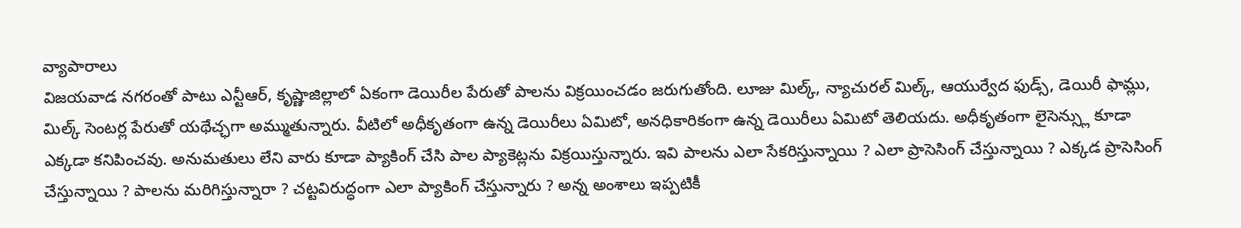వ్యాపారాలు
విజయవాడ నగరంతో పాటు ఎన్టీఆర్, కృష్ణాజిల్లాలో ఏకంగా డెయిరీల పేరుతో పాలను విక్రయించడం జరుగుతోంది. లూజు మిల్క్, న్యాచురల్ మిల్క్, ఆయుర్వేద ఫుడ్స్, డెయిరీ ఫామ్లు, మిల్క్ సెంటర్ల పేరుతో యథేచ్ఛగా అమ్ముతున్నారు. వీటిలో అధీకృతంగా ఉన్న డెయిరీలు ఏమిటో, అనధికారికంగా ఉన్న డెయిరీలు ఏమిటో తెలియదు. అధీకృతంగా లైసెన్స్లు కూడా ఎక్కడా కనిపించవు. అనుమతులు లేని వారు కూడా ప్యాకింగ్ చేసి పాల ప్యాకెట్లను విక్రయిస్తున్నారు. ఇవి పాలను ఎలా సేకరిస్తున్నాయి ? ఎలా ప్రాసెసింగ్ చేస్తున్నాయి ? ఎక్కడ ప్రాసెసింగ్ చేస్తున్నాయి ? పాలను మరిగిస్తున్నారా ? చట్టవిరుద్ధంగా ఎలా ప్యాకింగ్ చేస్తున్నారు ? అన్న అంశాలు ఇప్పటికీ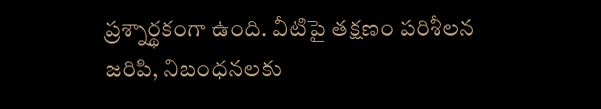ప్రశ్నార్థకంగా ఉంది. వీటిపై తక్షణం పరిశీలన జరిపి, నిబంధనలకు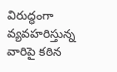విరుద్ధంగా వ్యవహరిస్తున్న వారిపై కఠిన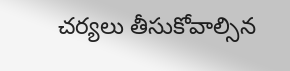చర్యలు తీసుకోవాల్సిన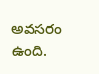అవసరం ఉంది.